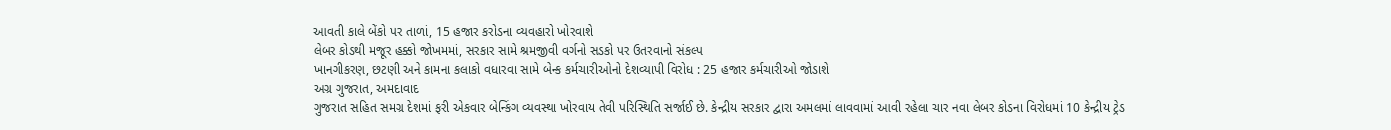આવતી કાલે બેંકો પર તાળાં, 15 હજાર કરોડના વ્યવહારો ખોરવાશે
લેબર કોડથી મજૂર હક્કો જોખમમાં, સરકાર સામે શ્રમજીવી વર્ગનો સડકો પર ઉતરવાનો સંકલ્પ
ખાનગીકરણ, છટણી અને કામના કલાકો વધારવા સામે બેન્ક કર્મચારીઓનો દેશવ્યાપી વિરોધ : 25 હજાર કર્મચારીઓ જોડાશે
અગ્ર ગુજરાત, અમદાવાદ
ગુજરાત સહિત સમગ્ર દેશમાં ફરી એકવાર બેન્કિંગ વ્યવસ્થા ખોરવાય તેવી પરિસ્થિતિ સર્જાઈ છે. કેન્દ્રીય સરકાર દ્વારા અમલમાં લાવવામાં આવી રહેલા ચાર નવા લેબર કોડના વિરોધમાં 10 કેન્દ્રીય ટ્રેડ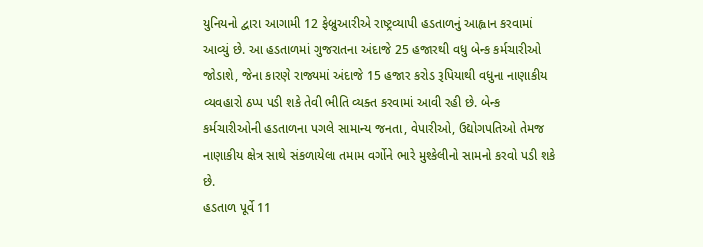યુનિયનો દ્વારા આગામી 12 ફેબ્રુઆરીએ રાષ્ટ્રવ્યાપી હડતાળનું આહ્વાન કરવામાં આવ્યું છે. આ હડતાળમાં ગુજરાતના અંદાજે 25 હજારથી વધુ બેન્ક કર્મચારીઓ જોડાશે, જેના કારણે રાજ્યમાં અંદાજે 15 હજાર કરોડ રૂપિયાથી વધુના નાણાકીય વ્યવહારો ઠપ્પ પડી શકે તેવી ભીતિ વ્યક્ત કરવામાં આવી રહી છે. બેન્ક કર્મચારીઓની હડતાળના પગલે સામાન્ય જનતા, વેપારીઓ, ઉદ્યોગપતિઓ તેમજ નાણાકીય ક્ષેત્ર સાથે સંકળાયેલા તમામ વર્ગોને ભારે મુશ્કેલીનો સામનો કરવો પડી શકે છે.
હડતાળ પૂર્વે 11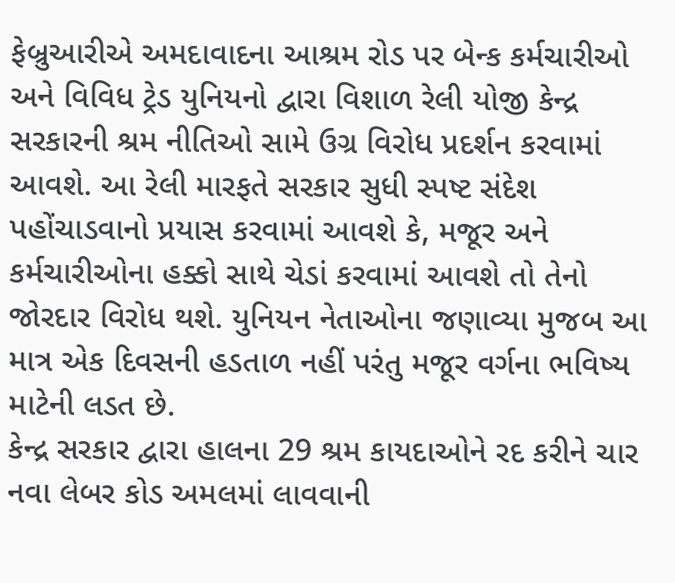ફેબ્રુઆરીએ અમદાવાદના આશ્રમ રોડ પર બેન્ક કર્મચારીઓ અને વિવિધ ટ્રેડ યુનિયનો દ્વારા વિશાળ રેલી યોજી કેન્દ્ર સરકારની શ્રમ નીતિઓ સામે ઉગ્ર વિરોધ પ્રદર્શન કરવામાં આવશે. આ રેલી મારફતે સરકાર સુધી સ્પષ્ટ સંદેશ પહોંચાડવાનો પ્રયાસ કરવામાં આવશે કે, મજૂર અને કર્મચારીઓના હક્કો સાથે ચેડાં કરવામાં આવશે તો તેનો જોરદાર વિરોધ થશે. યુનિયન નેતાઓના જણાવ્યા મુજબ આ માત્ર એક દિવસની હડતાળ નહીં પરંતુ મજૂર વર્ગના ભવિષ્ય માટેની લડત છે.
કેન્દ્ર સરકાર દ્વારા હાલના 29 શ્રમ કાયદાઓને રદ કરીને ચાર નવા લેબર કોડ અમલમાં લાવવાની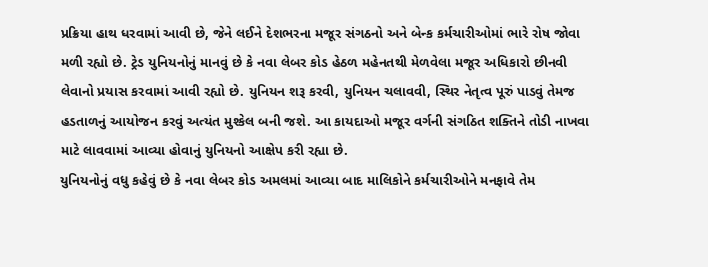પ્રક્રિયા હાથ ધરવામાં આવી છે, જેને લઈને દેશભરના મજૂર સંગઠનો અને બેન્ક કર્મચારીઓમાં ભારે રોષ જોવા મળી રહ્યો છે. ટ્રેડ યુનિયનોનું માનવું છે કે નવા લેબર કોડ હેઠળ મહેનતથી મેળવેલા મજૂર અધિકારો છીનવી લેવાનો પ્રયાસ કરવામાં આવી રહ્યો છે. યુનિયન શરૂ કરવી, યુનિયન ચલાવવી, સ્થિર નેતૃત્વ પૂરું પાડવું તેમજ હડતાળનું આયોજન કરવું અત્યંત મુશ્કેલ બની જશે. આ કાયદાઓ મજૂર વર્ગની સંગઠિત શક્તિને તોડી નાખવા માટે લાવવામાં આવ્યા હોવાનું યુનિયનો આક્ષેપ કરી રહ્યા છે.
યુનિયનોનું વધુ કહેવું છે કે નવા લેબર કોડ અમલમાં આવ્યા બાદ માલિકોને કર્મચારીઓને મનફાવે તેમ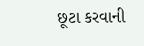છૂટા કરવાની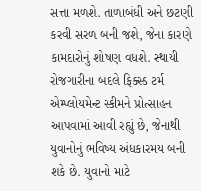સત્તા મળશે. તાળાબંધી અને છટણી કરવી સરળ બની જશે, જેના કારણે કામદારોનું શોષણ વધશે. સ્થાયી રોજગારીના બદલે ફિક્સ્ડ ટર્મ એમ્પ્લોયમેન્ટ સ્કીમને પ્રોત્સાહન આપવામાં આવી રહ્યું છે, જેનાથી યુવાનોનું ભવિષ્ય અંધકારમય બની શકે છે. યુવાનો માટે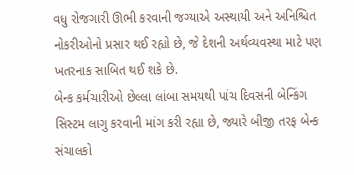વધુ રોજગારી ઊભી કરવાની જગ્યાએ અસ્થાયી અને અનિશ્ચિત નોકરીઓનો પ્રસાર થઈ રહ્યો છે, જે દેશની અર્થવ્યવસ્થા માટે પણ ખતરનાક સાબિત થઈ શકે છે.
બેન્ક કર્મચારીઓ છેલ્લા લાંબા સમયથી પાંચ દિવસની બેન્કિંગ સિસ્ટમ લાગુ કરવાની માંગ કરી રહ્યા છે, જ્યારે બીજી તરફ બેન્ક સંચાલકો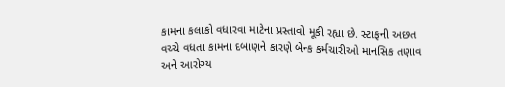કામના કલાકો વધારવા માટેના પ્રસ્તાવો મૂકી રહ્યા છે. સ્ટાફની અછત વચ્ચે વધતા કામના દબાણને કારણે બેન્ક કર્મચારીઓ માનસિક તણાવ અને આરોગ્ય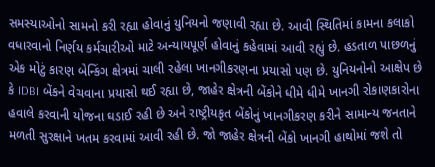સમસ્યાઓનો સામનો કરી રહ્યા હોવાનું યુનિયનો જણાવી રહ્યા છે. આવી સ્થિતિમાં કામના કલાકો વધારવાનો નિર્ણય કર્મચારીઓ માટે અન્યાયપૂર્ણ હોવાનું કહેવામાં આવી રહ્યું છે. હડતાળ પાછળનું એક મોટું કારણ બેન્કિંગ ક્ષેત્રમાં ચાલી રહેલા ખાનગીકરણના પ્રયાસો પણ છે. યુનિયનોનો આક્ષેપ છે કે IDBI બેંકને વેચવાના પ્રયાસો થઈ રહ્યા છે, જાહેર ક્ષેત્રની બેંકોને ધીમે ધીમે ખાનગી રોકાણકારોના હવાલે કરવાની યોજના ઘડાઈ રહી છે અને રાષ્ટ્રીયકૃત બેંકોનું ખાનગીકરણ કરીને સામાન્ય જનતાને મળતી સુરક્ષાને ખતમ કરવામાં આવી રહી છે. જો જાહેર ક્ષેત્રની બેંકો ખાનગી હાથોમાં જશે તો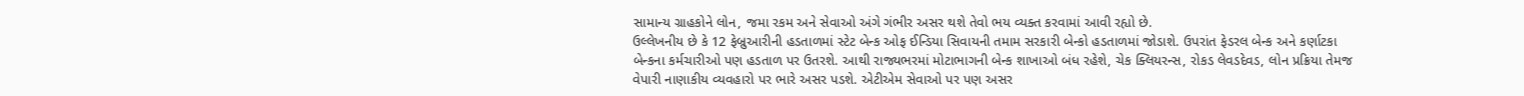સામાન્ય ગ્રાહકોને લોન, જમા રકમ અને સેવાઓ અંગે ગંભીર અસર થશે તેવો ભય વ્યક્ત કરવામાં આવી રહ્યો છે.
ઉલ્લેખનીય છે કે 12 ફેબ્રુઆરીની હડતાળમાં સ્ટેટ બેન્ક ઓફ ઈન્ડિયા સિવાયની તમામ સરકારી બેન્કો હડતાળમાં જોડાશે. ઉપરાંત ફેડરલ બેન્ક અને કર્ણાટકા બેન્કના કર્મચારીઓ પણ હડતાળ પર ઉતરશે. આથી રાજ્યભરમાં મોટાભાગની બેન્ક શાખાઓ બંધ રહેશે, ચેક ક્લિયરન્સ, રોકડ લેવડદેવડ, લોન પ્રક્રિયા તેમજ વેપારી નાણાકીય વ્યવહારો પર ભારે અસર પડશે. એટીએમ સેવાઓ પર પણ અસર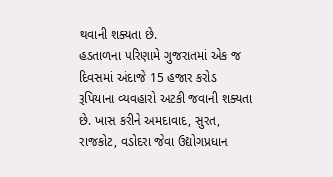થવાની શક્યતા છે.
હડતાળના પરિણામે ગુજરાતમાં એક જ દિવસમાં અંદાજે 15 હજાર કરોડ રૂપિયાના વ્યવહારો અટકી જવાની શક્યતા છે. ખાસ કરીને અમદાવાદ, સુરત, રાજકોટ, વડોદરા જેવા ઉદ્યોગપ્રધાન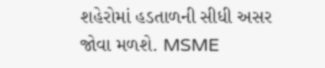શહેરોમાં હડતાળની સીધી અસર જોવા મળશે. MSME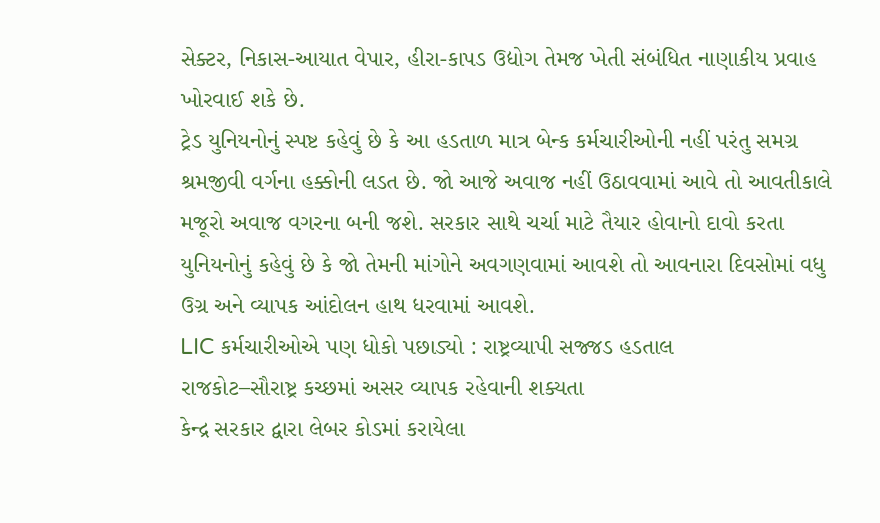સેક્ટર, નિકાસ-આયાત વેપાર, હીરા-કાપડ ઉદ્યોગ તેમજ ખેતી સંબંધિત નાણાકીય પ્રવાહ ખોરવાઈ શકે છે.
ટ્રેડ યુનિયનોનું સ્પષ્ટ કહેવું છે કે આ હડતાળ માત્ર બેન્ક કર્મચારીઓની નહીં પરંતુ સમગ્ર શ્રમજીવી વર્ગના હક્કોની લડત છે. જો આજે અવાજ નહીં ઉઠાવવામાં આવે તો આવતીકાલે મજૂરો અવાજ વગરના બની જશે. સરકાર સાથે ચર્ચા માટે તૈયાર હોવાનો દાવો કરતા યુનિયનોનું કહેવું છે કે જો તેમની માંગોને અવગણવામાં આવશે તો આવનારા દિવસોમાં વધુ ઉગ્ર અને વ્યાપક આંદોલન હાથ ધરવામાં આવશે.
LIC કર્મચારીઓએ પણ ધોકો પછાડ્યો : રાષ્ટ્રવ્યાપી સજ્જડ હડતાલ
રાજકોટ–સૌરાષ્ટ્ર કચ્છમાં અસર વ્યાપક રહેવાની શક્યતા
કેન્દ્ર સરકાર દ્વારા લેબર કોડમાં કરાયેલા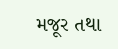મજૂર તથા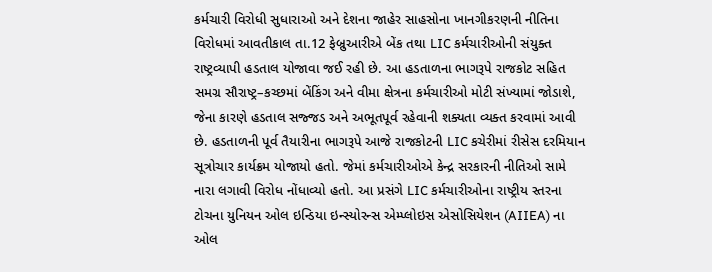કર્મચારી વિરોધી સુધારાઓ અને દેશના જાહેર સાહસોના ખાનગીકરણની નીતિના વિરોધમાં આવતીકાલ તા.12 ફેબ્રુઆરીએ બેંક તથા LIC કર્મચારીઓની સંયુક્ત રાષ્ટ્રવ્યાપી હડતાલ યોજાવા જઈ રહી છે. આ હડતાળના ભાગરૂપે રાજકોટ સહિત સમગ્ર સૌરાષ્ટ્ર–કચ્છમાં બેંકિંગ અને વીમા ક્ષેત્રના કર્મચારીઓ મોટી સંખ્યામાં જોડાશે, જેના કારણે હડતાલ સજ્જડ અને અભૂતપૂર્વ રહેવાની શક્યતા વ્યક્ત કરવામાં આવી છે. હડતાળની પૂર્વ તૈયારીના ભાગરૂપે આજે રાજકોટની LIC કચેરીમાં રીસેસ દરમિયાન સૂત્રોચાર કાર્યક્રમ યોજાયો હતો. જેમાં કર્મચારીઓએ કેન્દ્ર સરકારની નીતિઓ સામે નારા લગાવી વિરોધ નોંધાવ્યો હતો. આ પ્રસંગે LIC કર્મચારીઓના રાષ્ટ્રીય સ્તરના ટોચના યુનિયન ઓલ ઇન્ડિયા ઇન્સ્યોરન્સ એમ્પ્લોઇસ એસોસિયેશન (AIIEA) ના ઓલ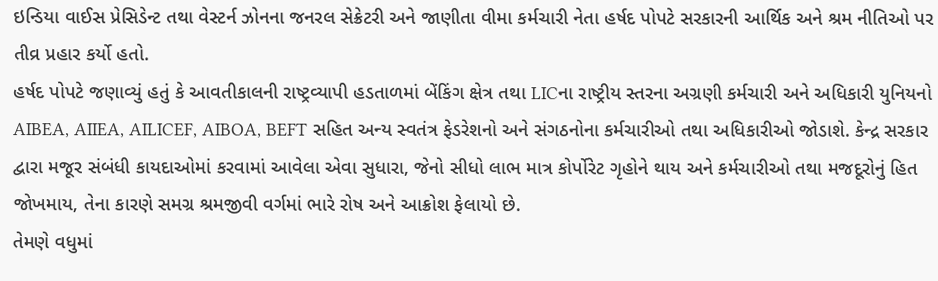ઇન્ડિયા વાઈસ પ્રેસિડેન્ટ તથા વેસ્ટર્ન ઝોનના જનરલ સેક્રેટરી અને જાણીતા વીમા કર્મચારી નેતા હર્ષદ પોપટે સરકારની આર્થિક અને શ્રમ નીતિઓ પર તીવ્ર પ્રહાર કર્યો હતો.
હર્ષદ પોપટે જણાવ્યું હતું કે આવતીકાલની રાષ્ટ્રવ્યાપી હડતાળમાં બેંકિંગ ક્ષેત્ર તથા LICના રાષ્ટ્રીય સ્તરના અગ્રણી કર્મચારી અને અધિકારી યુનિયનો AIBEA, AIIEA, AILICEF, AIBOA, BEFT સહિત અન્ય સ્વતંત્ર ફેડરેશનો અને સંગઠનોના કર્મચારીઓ તથા અધિકારીઓ જોડાશે. કેન્દ્ર સરકાર દ્વારા મજૂર સંબંધી કાયદાઓમાં કરવામાં આવેલા એવા સુધારા, જેનો સીધો લાભ માત્ર કોર્પોરેટ ગૃહોને થાય અને કર્મચારીઓ તથા મજદૂરોનું હિત જોખમાય, તેના કારણે સમગ્ર શ્રમજીવી વર્ગમાં ભારે રોષ અને આક્રોશ ફેલાયો છે.
તેમણે વધુમાં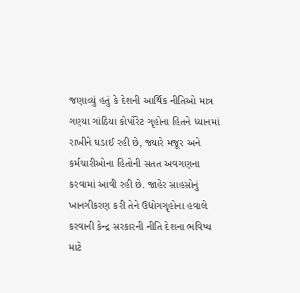જણાવ્યું હતું કે દેશની આર્થિક નીતિઓ માત્ર ગણ્યા ગાંઠિયા કોર્પોરેટ ગૃહોના હિતને ધ્યાનમાં રાખીને ઘડાઈ રહી છે, જ્યારે મજૂર અને કર્મચારીઓના હિતોની સતત અવગણના કરવામાં આવી રહી છે. જાહેર સાહસોનું ખાનગીકરણ કરી તેને ઉદ્યોગગૃહોના હવાલે કરવાની કેન્દ્ર સરકારની નીતિ દેશના ભવિષ્ય માટે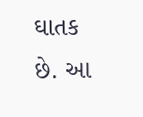ઘાતક છે. આ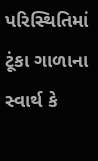પરિસ્થિતિમાં ટૂંકા ગાળાના સ્વાર્થ કે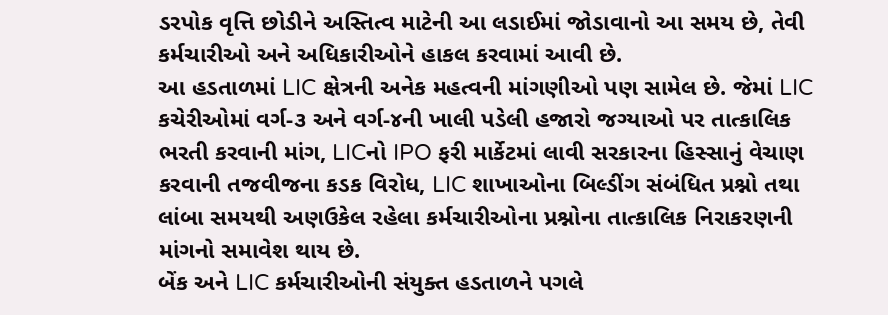ડરપોક વૃત્તિ છોડીને અસ્તિત્વ માટેની આ લડાઈમાં જોડાવાનો આ સમય છે, તેવી કર્મચારીઓ અને અધિકારીઓને હાકલ કરવામાં આવી છે.
આ હડતાળમાં LIC ક્ષેત્રની અનેક મહત્વની માંગણીઓ પણ સામેલ છે. જેમાં LIC કચેરીઓમાં વર્ગ-૩ અને વર્ગ-૪ની ખાલી પડેલી હજારો જગ્યાઓ પર તાત્કાલિક ભરતી કરવાની માંગ, LICનો IPO ફરી માર્કેટમાં લાવી સરકારના હિસ્સાનું વેચાણ કરવાની તજવીજના કડક વિરોધ, LIC શાખાઓના બિલ્ડીંગ સંબંધિત પ્રશ્નો તથા લાંબા સમયથી અણઉકેલ રહેલા કર્મચારીઓના પ્રશ્નોના તાત્કાલિક નિરાકરણની માંગનો સમાવેશ થાય છે.
બેંક અને LIC કર્મચારીઓની સંયુક્ત હડતાળને પગલે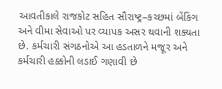આવતીકાલે રાજકોટ સહિત સૌરાષ્ટ્ર–કચ્છમાં બેંકિંગ અને વીમા સેવાઓ પર વ્યાપક અસર થવાની શક્યતા છે. કર્મચારી સંગઠનોએ આ હડતાળને મજૂર અને કર્મચારી હક્કોની લડાઈ ગણાવી છે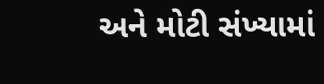અને મોટી સંખ્યામાં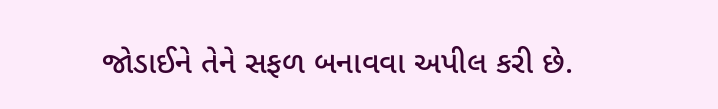જોડાઈને તેને સફળ બનાવવા અપીલ કરી છે.